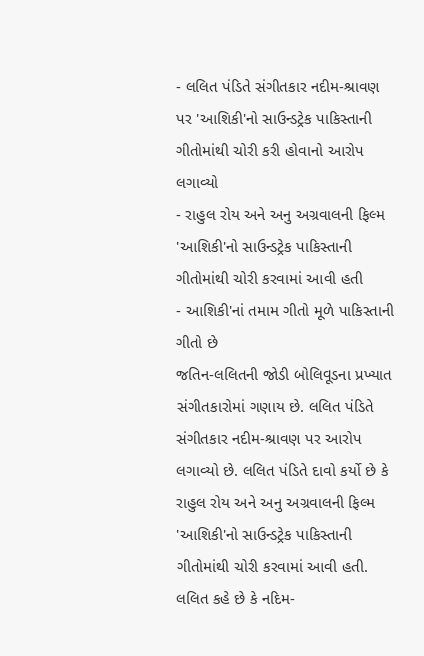- લલિત પંડિતે સંગીતકાર નદીમ-શ્રાવણ પર 'આશિકી'નો સાઉન્ડટ્રેક પાકિસ્તાની ગીતોમાંથી ચોરી કરી હોવાનો આરોપ લગાવ્યો
- રાહુલ રોય અને અનુ અગ્રવાલની ફિલ્મ 'આશિકી'નો સાઉન્ડટ્રેક પાકિસ્તાની ગીતોમાંથી ચોરી કરવામાં આવી હતી
- આશિકી'નાં તમામ ગીતો મૂળે પાકિસ્તાની ગીતો છે
જતિન-લલિતની જોડી બોલિવૂડના પ્રખ્યાત સંગીતકારોમાં ગણાય છે. લલિત પંડિતે સંગીતકાર નદીમ-શ્રાવણ પર આરોપ લગાવ્યો છે. લલિત પંડિતે દાવો કર્યો છે કે રાહુલ રોય અને અનુ અગ્રવાલની ફિલ્મ 'આશિકી'નો સાઉન્ડટ્રેક પાકિસ્તાની ગીતોમાંથી ચોરી કરવામાં આવી હતી. લલિત કહે છે કે નદિમ-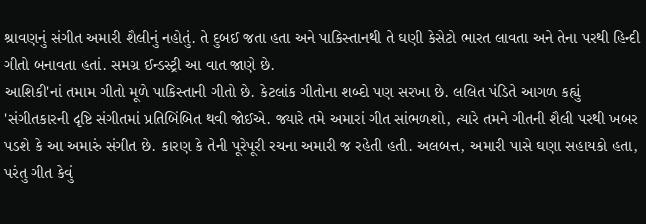શ્રાવણનું સંગીત અમારી શૈલીનું નહોતું. તે દુબઈ જતા હતા અને પાકિસ્તાનથી તે ઘણી કેસેટો ભારત લાવતા અને તેના પરથી હિન્દી ગીતો બનાવતા હતાં. સમગ્ર ઈન્ડસ્ટ્રી આ વાત જાણે છે.
આશિકી'નાં તમામ ગીતો મૂળે પાકિસ્તાની ગીતો છે. કેટલાંક ગીતોના શબ્દો પણ સરખા છે. લલિત પંડિતે આગળ કહ્યું 'સંગીતકારની દૃષ્ટિ સંગીતમાં પ્રતિબિંબિત થવી જોઈએ. જ્યારે તમે અમારાં ગીત સાંભળશો, ત્યારે તમને ગીતની શૈલી પરથી ખબર પડશે કે આ અમારું સંગીત છે. કારણ કે તેની પૂરેપૂરી રચના અમારી જ રહેતી હતી. અલબત્ત, અમારી પાસે ઘણા સહાયકો હતા, પરંતુ ગીત કેવું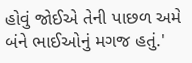હોવું જોઈએ તેની પાછળ અમે બંને ભાઈઓનું મગજ હતું.'